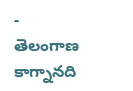-
తెలంగాణ
కాగ్నానది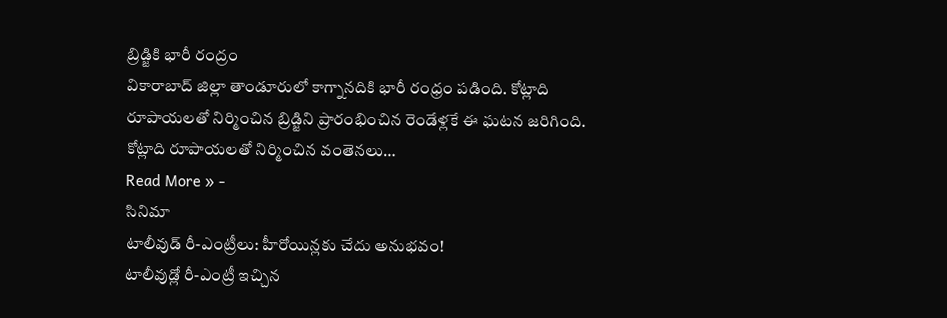బ్రిడ్జికి భారీ రంద్రం
వికారాబాద్ జిల్లా తాండూరులో కాగ్నానదికి భారీ రంధ్రం పడింది. కోట్లాది రూపాయలతో నిర్మించిన బ్రిడ్జిని ప్రారంభించిన రెండేళ్లకే ఈ ఘటన జరిగింది. కోట్లాది రూపాయలతో నిర్మించిన వంతెనలు…
Read More » -
సినిమా
టాలీవుడ్ రీ-ఎంట్రీలు: హీరోయిన్లకు చేదు అనుభవం!
టాలీవుడ్లో రీ-ఎంట్రీ ఇచ్చిన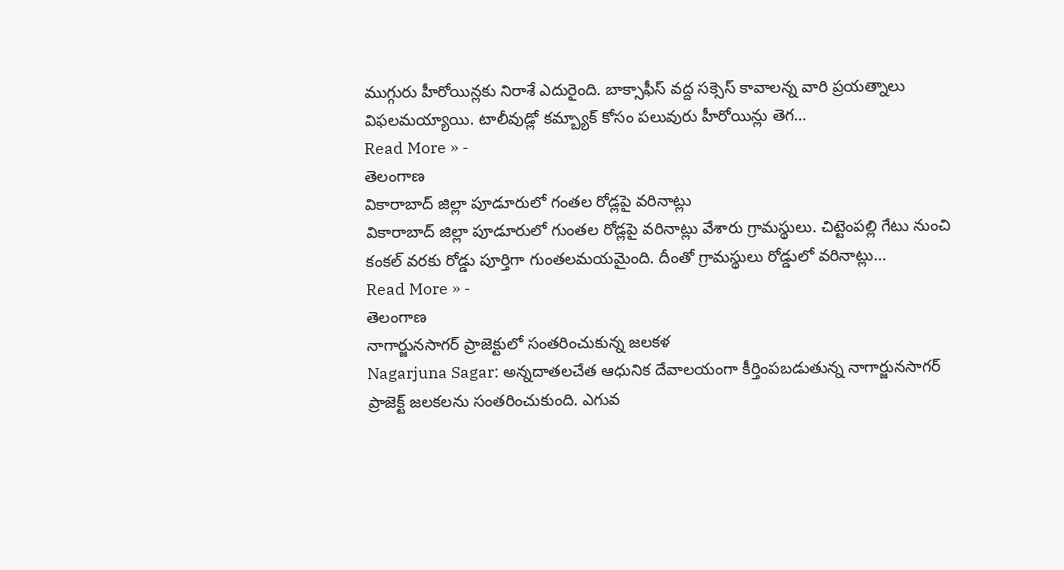ముగ్గురు హీరోయిన్లకు నిరాశే ఎదురైంది. బాక్సాఫీస్ వద్ద సక్సెస్ కావాలన్న వారి ప్రయత్నాలు విఫలమయ్యాయి. టాలీవుడ్లో కమ్బ్యాక్ కోసం పలువురు హీరోయిన్లు తెగ…
Read More » -
తెలంగాణ
వికారాబాద్ జిల్లా పూడూరులో గంతల రోడ్లపై వరినాట్లు
వికారాబాద్ జిల్లా పూడూరులో గుంతల రోడ్లపై వరినాట్లు వేశారు గ్రామస్థులు. చిట్టెంపల్లి గేటు నుంచి కంకల్ వరకు రోడ్డు పూర్తిగా గుంతలమయమైంది. దీంతో గ్రామస్థులు రోడ్డులో వరినాట్లు…
Read More » -
తెలంగాణ
నాగార్జునసాగర్ ప్రాజెక్టులో సంతరించుకున్న జలకళ
Nagarjuna Sagar: అన్నదాతలచేత ఆధునిక దేవాలయంగా కీర్తింపబడుతున్న నాగార్జునసాగర్ ప్రాజెక్ట్ జలకలను సంతరించుకుంది. ఎగువ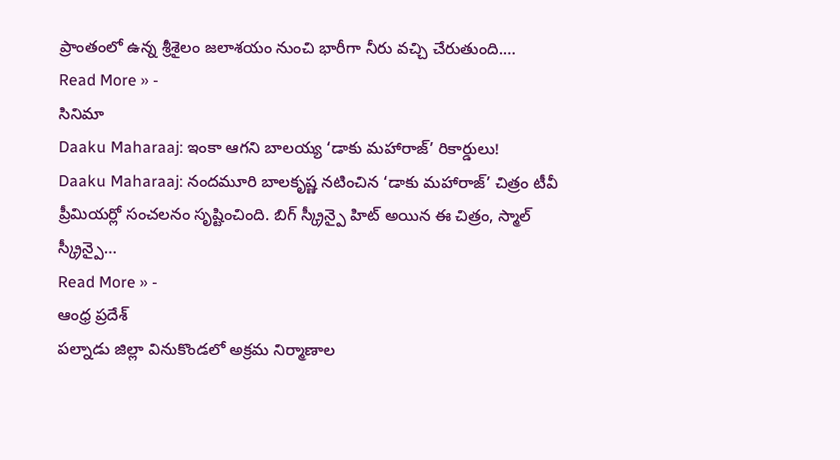ప్రాంతంలో ఉన్న శ్రీశైలం జలాశయం నుంచి భారీగా నీరు వచ్చి చేరుతుంది.…
Read More » -
సినిమా
Daaku Maharaaj: ఇంకా ఆగని బాలయ్య ‘డాకు మహారాజ్’ రికార్డులు!
Daaku Maharaaj: నందమూరి బాలకృష్ణ నటించిన ‘డాకు మహారాజ్’ చిత్రం టీవీ ప్రీమియర్లో సంచలనం సృష్టించింది. బిగ్ స్క్రీన్పై హిట్ అయిన ఈ చిత్రం, స్మాల్ స్క్రీన్పై…
Read More » -
ఆంధ్ర ప్రదేశ్
పల్నాడు జిల్లా వినుకొండలో అక్రమ నిర్మాణాల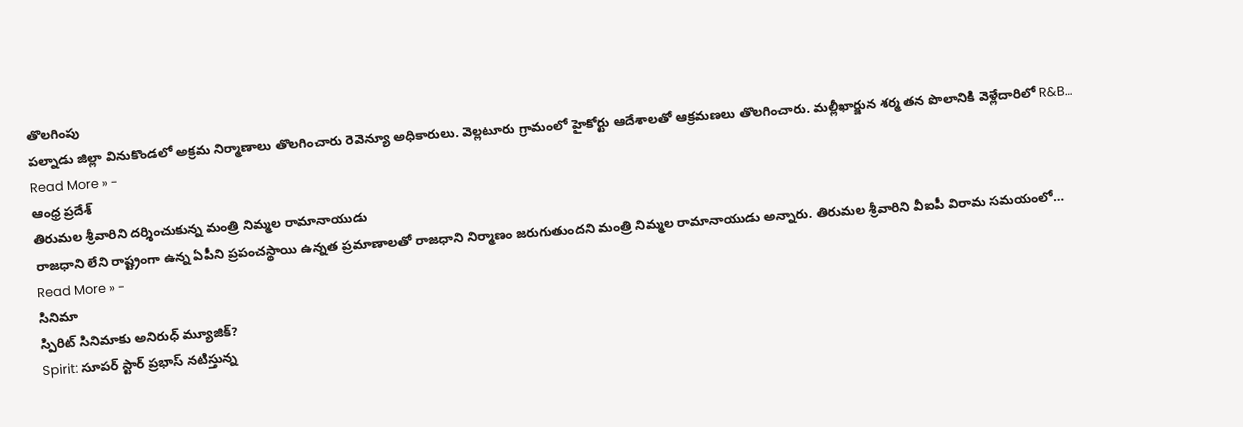తొలగింపు
పల్నాడు జిల్లా వినుకొండలో అక్రమ నిర్మాణాలు తొలగించారు రెవెన్యూ అధికారులు. వెల్లటూరు గ్రామంలో హైకోర్టు ఆదేశాలతో ఆక్రమణలు తొలగించారు. మల్లీఖార్జున శర్మ తన పొలానికి వెళ్లేదారిలో R&B…
Read More » -
ఆంధ్ర ప్రదేశ్
తిరుమల శ్రీవారిని దర్శించుకున్న మంత్రి నిమ్మల రామానాయుడు
రాజధాని లేని రాష్ట్రంగా ఉన్న ఏపీని ప్రపంచస్థాయి ఉన్నత ప్రమాణాలతో రాజధాని నిర్మాణం జరుగుతుందని మంత్రి నిమ్మల రామానాయుడు అన్నారు. తిరుమల శ్రీవారిని వీఐపీ విరామ సమయంలో…
Read More » -
సినిమా
స్పిరిట్ సినిమాకు అనిరుధ్ మ్యూజిక్?
Spirit: సూపర్ స్టార్ ప్రభాస్ నటిస్తున్న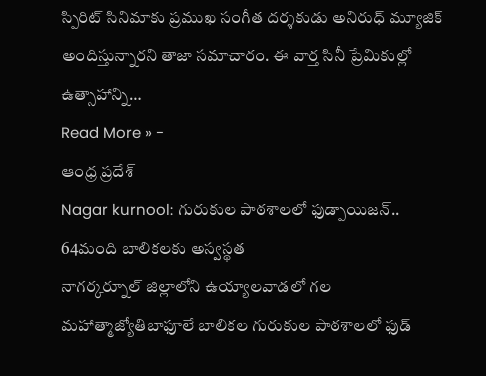స్పిరిట్ సినిమాకు ప్రముఖ సంగీత దర్శకుడు అనిరుధ్ మ్యూజిక్ అందిస్తున్నారని తాజా సమాచారం. ఈ వార్త సినీ ప్రేమికుల్లో ఉత్సాహాన్ని…
Read More » -
ఆంధ్ర ప్రదేశ్
Nagar kurnool: గురుకుల పాఠశాలలో ఫుడ్పాయిజన్.. 64మంది బాలికలకు అస్వస్థత
నాగర్కర్నూల్ జిల్లాలోని ఉయ్యాలవాడలో గల మహాత్మాజ్యోతిబాఫూలే బాలికల గురుకుల పాఠశాలలో ఫుడ్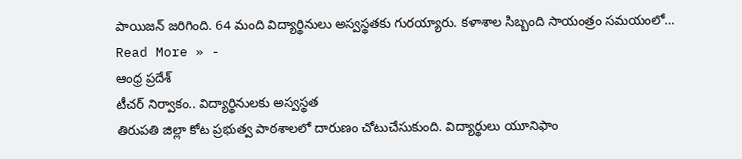పాయిజన్ జరిగింది. 64 మంది విద్యార్థినులు అస్వస్థతకు గురయ్యారు. కళాశాల సిబ్బంది సాయంత్రం సమయంలో…
Read More » -
ఆంధ్ర ప్రదేశ్
టీచర్ నిర్వాకం.. విద్యార్థినులకు అస్వస్థత
తిరుపతి జిల్లా కోట ప్రభుత్వ పాఠశాలలో దారుణం చోటుచేసుకుంది. విద్యార్థులు యూనిఫాం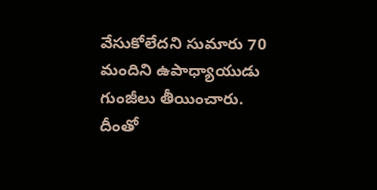వేసుకోలేదని సుమారు 70 మందిని ఉపాధ్యాయుడు గుంజీలు తీయించారు. దీంతో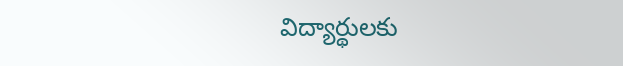విద్యార్థులకు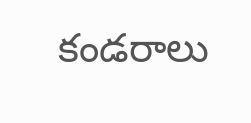కండరాలు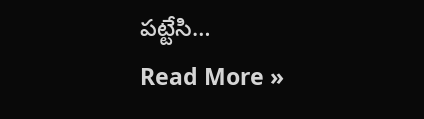పట్టేసి…
Read More »